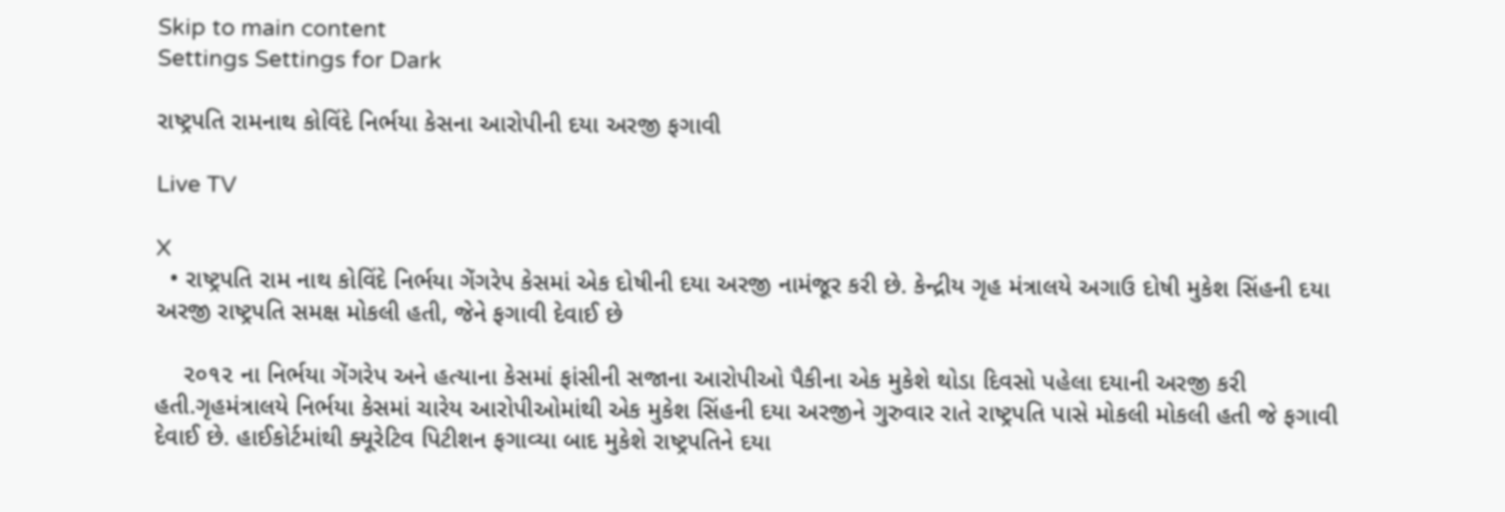Skip to main content
Settings Settings for Dark

રાષ્ટ્રપતિ રામનાથ કોવિંદે નિર્ભયા કેસના આરોપીની દયા અરજી ફગાવી

Live TV

X
  • રાષ્ટ્રપતિ રામ નાથ કોવિંદે નિર્ભયા ગેંગરેપ કેસમાં એક દોષીની દયા અરજી નામંજૂર કરી છે. કેન્દ્રીય ગૃહ મંત્રાલયે અગાઉ દોષી મુકેશ સિંહની દયા અરજી રાષ્ટ્રપતિ સમક્ષ મોકલી હતી, જેને ફગાવી દેવાઈ છે

    ૨૦૧૨ ના નિર્ભયા ગેંગરેપ અને હત્યાના કેસમાં ફાંસીની સજાના આરોપીઓ પૈકીના એક મુકેશે થોડા દિવસો પહેલા દયાની અરજી કરી હતી.ગૃહમંત્રાલયે નિર્ભયા કેસમાં ચારેય આરોપીઓમાંથી એક મુકેશ સિંહની દયા અરજીને ગુરુવાર રાતે રાષ્ટ્રપતિ પાસે મોકલી મોકલી હતી જે ફગાવી દેવાઈ છે. હાઈકોર્ટમાંથી ક્યૂરેટિવ પિટીશન ફગાવ્યા બાદ મુકેશે રાષ્ટ્રપતિને દયા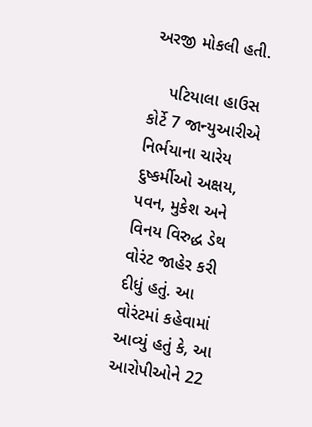અરજી મોકલી હતી.

    પટિયાલા હાઉસ કોર્ટે 7 જાન્યુઆરીએ નિર્ભયાના ચારેય દુષ્કર્મીઓ અક્ષય, પવન, મુકેશ અને વિનય વિરુદ્ધ ડેથ વોરંટ જાહેર કરી દીધું હતું. આ વોરંટમાં કહેવામાં આવ્યું હતું કે, આ આરોપીઓને 22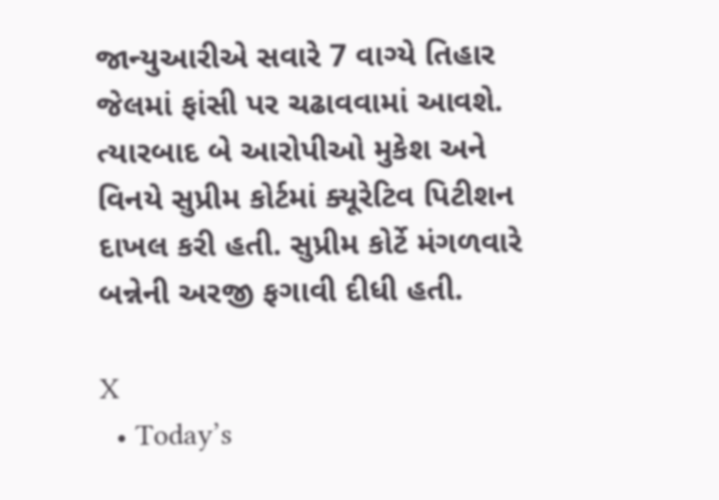જાન્યુઆરીએ સવારે 7 વાગ્યે તિહાર જેલમાં ફાંસી પર ચઢાવવામાં આવશે. ત્યારબાદ બે આરોપીઓ મુકેશ અને વિનયે સુપ્રીમ કોર્ટમાં ક્યૂરેટિવ પિટીશન દાખલ કરી હતી. સુપ્રીમ કોર્ટે મંગળવારે બન્નેની અરજી ફગાવી દીધી હતી.

X
  • Today’s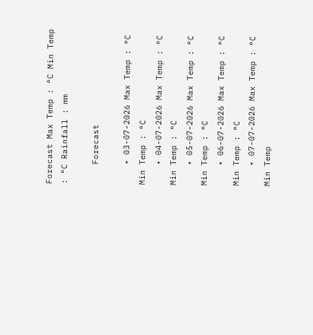Forecast Max Temp : °C Min Temp : °C Rainfall : mm

    Forecast

    • 03-07-2026 Max Temp : °C Min Temp : °C
    • 04-07-2026 Max Temp : °C Min Temp : °C
    • 05-07-2026 Max Temp : °C Min Temp : °C
    • 06-07-2026 Max Temp : °C Min Temp : °C
    • 07-07-2026 Max Temp : °C Min Temp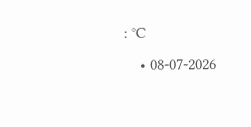: °C
    • 08-07-2026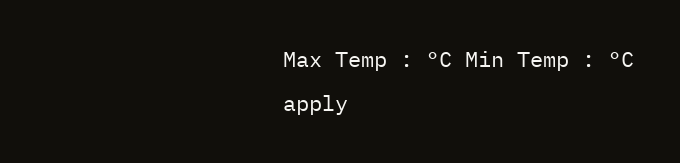Max Temp : °C Min Temp : °C
apply